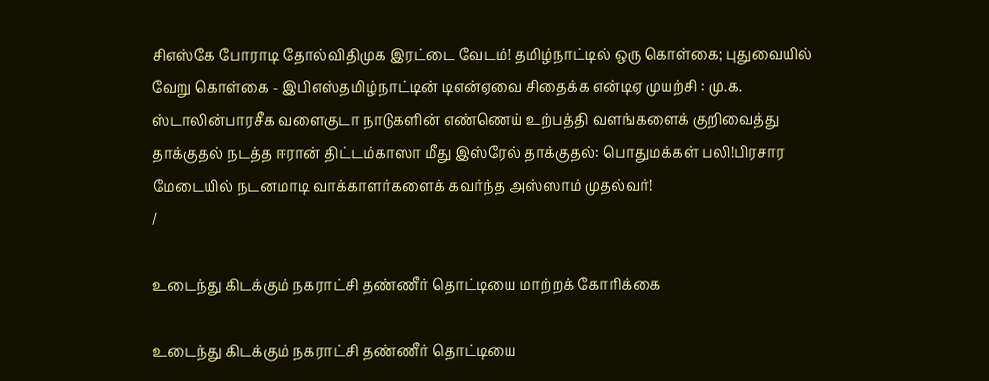சிஎஸ்கே போராடி தோல்விதிமுக இரட்டை வேடம்! தமிழ்நாட்டில் ஒரு கொள்கை; புதுவையில் வேறு கொள்கை - இபிஎஸ்தமிழ்நாட்டின் டிஎன்ஏவை சிதைக்க என்டிஏ முயற்சி : மு.க. ஸ்டாலின்பாரசீக வளைகுடா நாடுகளின் எண்ணெய் உற்பத்தி வளங்களைக் குறிவைத்து தாக்குதல் நடத்த ஈரான் திட்டம்காஸா மீது இஸ்ரேல் தாக்குதல்: பொதுமக்கள் பலி!பிரசார மேடையில் நடனமாடி வாக்காளர்களைக் கவர்ந்த அஸ்ஸாம் முதல்வர்!
/

உடைந்து கிடக்கும் நகராட்சி தண்ணீர் தொட்டியை மாற்றக் கோரிக்கை

உடைந்து கிடக்கும் நகராட்சி தண்ணீர் தொட்டியை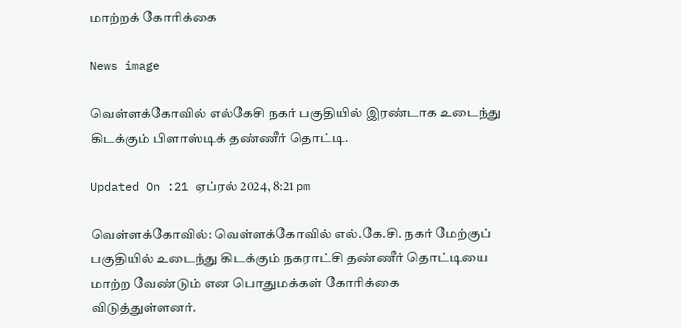மாற்றக் கோரிக்கை

News image

வெள்ளக்கோவில் எல்கேசி நகர் பகுதியில் இரண்டாக உடைந்து கிடக்கும் பிளாஸ்டிக் தண்ணீர் தொட்டி.

Updated On :21 ஏப்ரல் 2024, 8:21 pm

வெள்ளக்கோவில்: வெள்ளக்கோவில் எல்.கே.சி. நகர் மேற்குப் பகுதியில் உடைந்து கிடக்கும் நகராட்சி தண்ணீர் தொட்டியை மாற்ற வேண்டும் என பொதுமக்கள் கோரிக்கை விடுத்துள்ளனர்.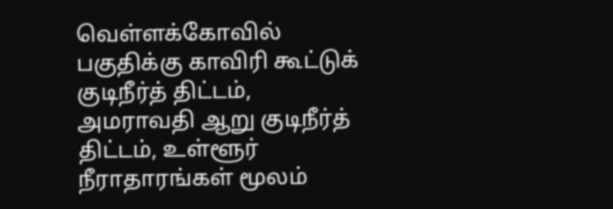வெள்ளக்கோவில் பகுதிக்கு காவிரி கூட்டுக் குடிநீர்த் திட்டம், அமராவதி ஆறு குடிநீர்த் திட்டம், உள்ளூர் நீராதாரங்கள் மூலம்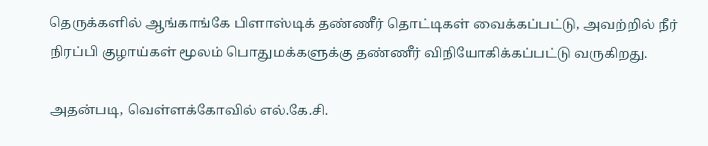தெருக்களில் ஆங்காங்கே பிளாஸ்டிக் தண்ணீர் தொட்டிகள் வைக்கப்பட்டு, அவற்றில் நீர் நிரப்பி குழாய்கள் மூலம் பொதுமக்களுக்கு தண்ணீர் விநியோகிக்கப்பட்டு வருகிறது.

அதன்படி, வெள்ளக்கோவில் எல்.கே.சி.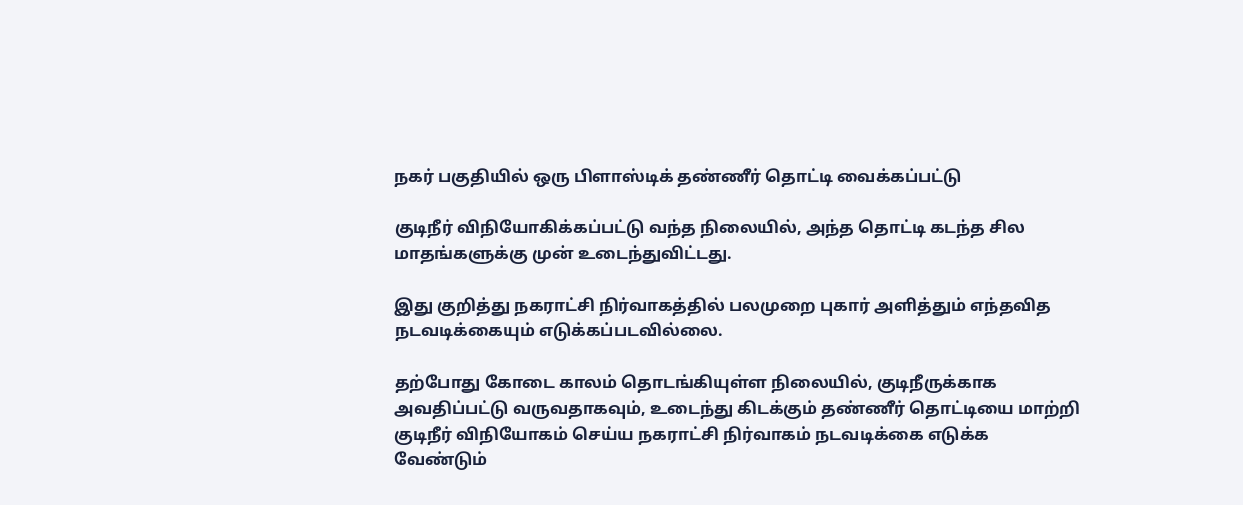நகர் பகுதியில் ஒரு பிளாஸ்டிக் தண்ணீர் தொட்டி வைக்கப்பட்டு

குடிநீர் விநியோகிக்கப்பட்டு வந்த நிலையில், அந்த தொட்டி கடந்த சில மாதங்களுக்கு முன் உடைந்துவிட்டது.

இது குறித்து நகராட்சி நிர்வாகத்தில் பலமுறை புகார் அளித்தும் எந்தவித நடவடிக்கையும் எடுக்கப்படவில்லை.

தற்போது கோடை காலம் தொடங்கியுள்ள நிலையில், குடிநீருக்காக அவதிப்பட்டு வருவதாகவும், உடைந்து கிடக்கும் தண்ணீர் தொட்டியை மாற்றி குடிநீர் விநியோகம் செய்ய நகராட்சி நிர்வாகம் நடவடிக்கை எடுக்க வேண்டும்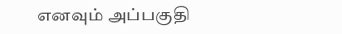எனவும் அப்பகுதி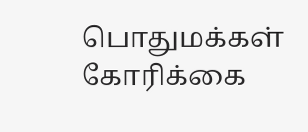பொதுமக்கள் கோரிக்கை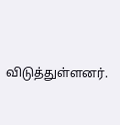விடுத்துள்ளனர்.